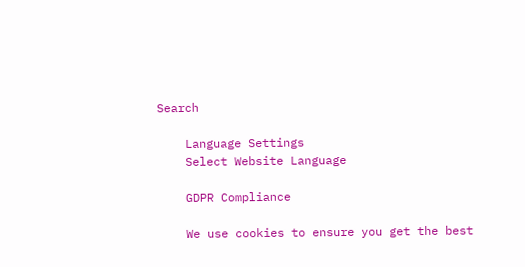Search

    Language Settings
    Select Website Language

    GDPR Compliance

    We use cookies to ensure you get the best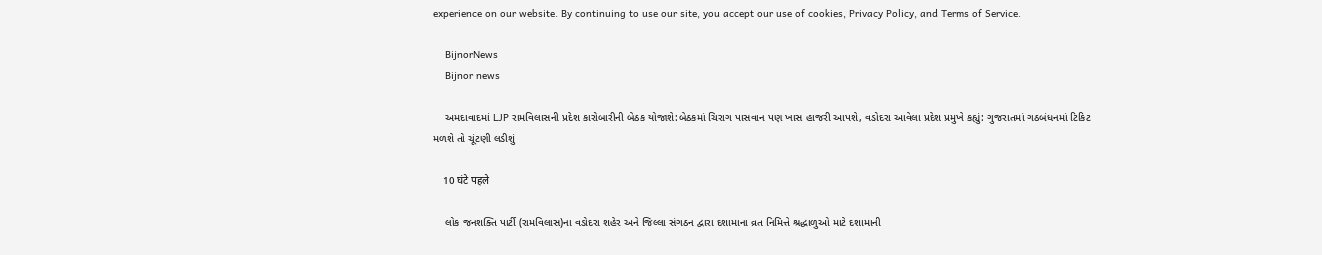experience on our website. By continuing to use our site, you accept our use of cookies, Privacy Policy, and Terms of Service.

    BijnorNews
    Bijnor news

    અમદાવાદમાં LJP રામવિલાસની પ્રદેશ કારોબારીની બેઠક યોજાશે:બેઠકમાં ચિરાગ પાસવાન પણ ખાસ હાજરી આપશે, વડોદરા આવેલા પ્રદેશ પ્રમુખે કહ્યું: ગુજરાતમાં ગઠબંધનમાં ટિકિટ મળશે તો ચૂંટણી લડીશું

    10 घंटे पहले

    લોક જનશક્તિ પાર્ટી (રામવિલાસ)ના વડોદરા શહેર અને જિલ્લા સંગઠન દ્વારા દશામાના વ્રત નિમિત્તે શ્રદ્ધાળુઓ માટે દશામાની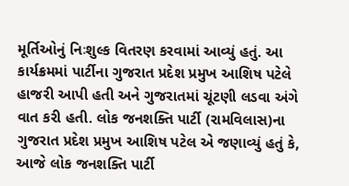મૂર્તિઓનું નિઃશુલ્ક વિતરણ કરવામાં આવ્યું હતું. આ કાર્યક્રમમાં પાર્ટીના ગુજરાત પ્રદેશ પ્રમુખ આશિષ પટેલે હાજરી આપી હતી અને ગુજરાતમાં ચૂંટણી લડવા અંગે વાત કરી હતી. લોક જનશક્તિ પાર્ટી (રામવિલાસ)ના ગુજરાત પ્રદેશ પ્રમુખ આશિષ પટેલ એ જણાવ્યું હતું કે, આજે લોક જનશક્તિ પાર્ટી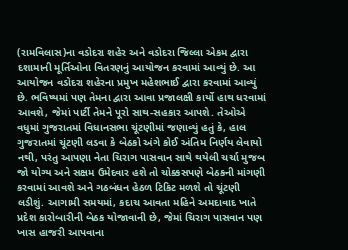(રામવિલાસ)ના વડોદરા શહેર અને વડોદરા જિલ્લા એકમ દ્વારા દશામાની મૂર્તિઓના વિતરણનું આયોજન કરવામાં આવ્યું છે. આ આયોજન વડોદરા શહેરના પ્રમુખ મહેશભાઈ દ્વારા કરવામાં આવ્યું છે. ભવિષ્યમાં પણ તેમના દ્વારા આવા પ્રજાલક્ષી કાર્યો હાથ ધરવામાં આવશે, જેમાં પાર્ટી તેમને પૂરો સાથ-સહકાર આપશે. તેઓએ વધુમાં ગુજરાતમાં વિધાનસભા ચૂંટણીમાં જણાવ્યું હતું કે, હાલ ગુજરાતમાં ચૂંટણી લડવા કે બેઠકો અંગે કોઈ અંતિમ નિર્ણય લેવાયો નથી, પરંતુ આપણા નેતા ચિરાગ પાસવાન સાથે થયેલી ચર્ચા મુજબ જો યોગ્ય અને સક્ષમ ઉમેદવાર હશે તો ચોક્કસપણે બેઠકની માંગણી કરવામાં આવશે અને ગઠબંધન હેઠળ ટિકિટ મળશે તો ચૂંટણી લડીશું. આગામી સમયમાં, કદાચ આવતા મહિને અમદાવાદ ખાતે પ્રદેશ કારોબારીની બેઠક યોજાવાની છે, જેમાં ચિરાગ પાસવાન પણ ખાસ હાજરી આપવાના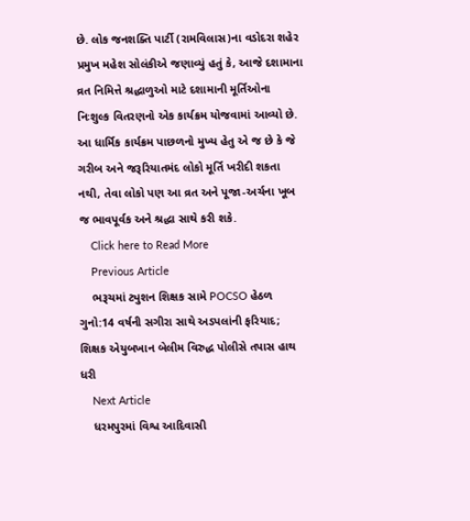છે. લોક જનશક્તિ પાર્ટી (રામવિલાસ)ના વડોદરા શહેર પ્રમુખ મહેશ સોલંકીએ જણાવ્યું હતું કે, આજે દશામાના વ્રત નિમિત્તે શ્રદ્ધાળુઓ માટે દશામાની મૂર્તિઓના નિઃશુલ્ક વિતરણનો એક કાર્યક્રમ યોજવામાં આવ્યો છે. આ ધાર્મિક કાર્યક્રમ પાછળનો મુખ્ય હેતુ એ જ છે કે જે ગરીબ અને જરૂરિયાતમંદ લોકો મૂર્તિ ખરીદી શકતા નથી, તેવા લોકો પણ આ વ્રત અને પૂજા-અર્ચના ખૂબ જ ભાવપૂર્વક અને શ્રદ્ધા સાથે કરી શકે.
    Click here to Read More
    Previous Article
    ભરૂચમાં ટ્યુશન શિક્ષક સામે POCSO હેઠળ ગુનો:14 વર્ષની સગીરા સાથે અડપલાંની ફરિયાદ; શિક્ષક એયુબખાન બેલીમ વિરુદ્ધ પોલીસે તપાસ હાથ ધરી
    Next Article
    ધરમપુરમાં વિશ્વ આદિવાસી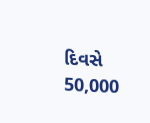દિવસે 50,000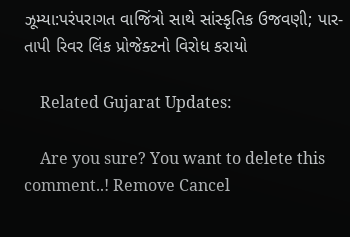ઝૂમ્યા:પરંપરાગત વાજિંત્રો સાથે સાંસ્કૃતિક ઉજવણી; પાર-તાપી રિવર લિંક પ્રોજેક્ટનો વિરોધ કરાયો

    Related Gujarat Updates:

    Are you sure? You want to delete this comment..! Remove Cancel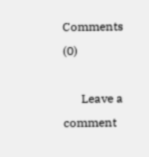Comments (0)

      Leave a comment